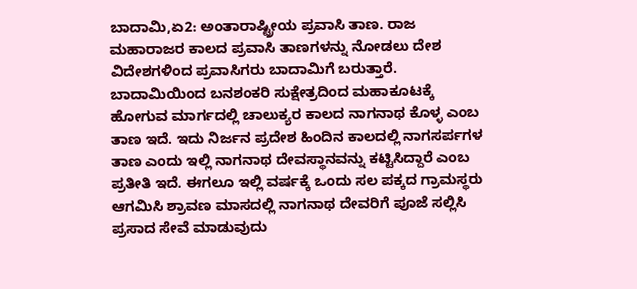ಬಾದಾಮಿ,ಏ2: ಅಂತಾರಾಷ್ಟ್ರೀಯ ಪ್ರವಾಸಿ ತಾಣ. ರಾಜ ಮಹಾರಾಜರ ಕಾಲದ ಪ್ರವಾಸಿ ತಾಣಗಳನ್ನು ನೋಡಲು ದೇಶ ವಿದೇಶಗಳಿಂದ ಪ್ರವಾಸಿಗರು ಬಾದಾಮಿಗೆ ಬರುತ್ತಾರೆ.
ಬಾದಾಮಿಯಿಂದ ಬನಶಂಕರಿ ಸುಕ್ಷೇತ್ರದಿಂದ ಮಹಾಕೂಟಕ್ಕೆ ಹೋಗುವ ಮಾರ್ಗದಲ್ಲಿ ಚಾಲುಕ್ಯರ ಕಾಲದ ನಾಗನಾಥ ಕೊಳ್ಳ ಎಂಬ ತಾಣ ಇದೆ. ಇದು ನಿರ್ಜನ ಪ್ರದೇಶ ಹಿಂದಿನ ಕಾಲದಲ್ಲಿ ನಾಗಸರ್ಪಗಳ ತಾಣ ಎಂದು ಇಲ್ಲಿ ನಾಗನಾಥ ದೇವಸ್ಥಾನವನ್ನು ಕಟ್ಟಿಸಿದ್ದಾರೆ ಎಂಬ ಪ್ರತೀತಿ ಇದೆ. ಈಗಲೂ ಇಲ್ಲಿ ವರ್ಷಕ್ಕೆ ಒಂದು ಸಲ ಪಕ್ಕದ ಗ್ರಾಮಸ್ಥರು ಆಗಮಿಸಿ ಶ್ರಾವಣ ಮಾಸದಲ್ಲಿ ನಾಗನಾಥ ದೇವರಿಗೆ ಪೂಜೆ ಸಲ್ಲಿಸಿ ಪ್ರಸಾದ ಸೇವೆ ಮಾಡುವುದು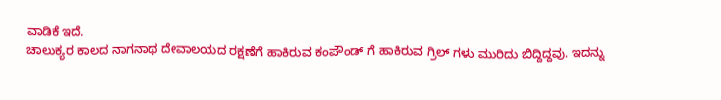ವಾಡಿಕೆ ಇದೆ.
ಚಾಲುಕ್ಯರ ಕಾಲದ ನಾಗನಾಥ ದೇವಾಲಯದ ರಕ್ಷಣೆಗೆ ಹಾಕಿರುವ ಕಂಪೌಂಡ್ ಗೆ ಹಾಕಿರುವ ಗ್ರಿಲ್ ಗಳು ಮುರಿದು ಬಿದ್ದಿದ್ದವು. ಇದನ್ನು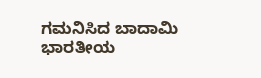ಗಮನಿಸಿದ ಬಾದಾಮಿ ಭಾರತೀಯ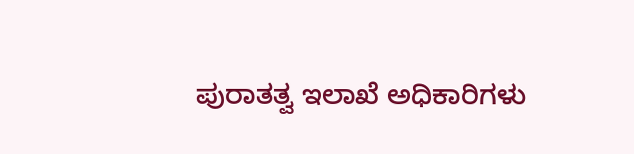ಪುರಾತತ್ವ ಇಲಾಖೆ ಅಧಿಕಾರಿಗಳು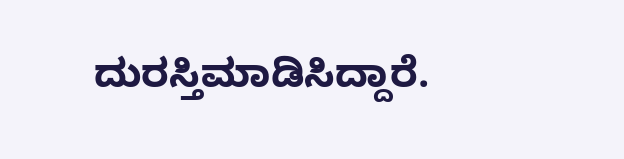ದುರಸ್ತಿಮಾಡಿಸಿದ್ದಾರೆ.